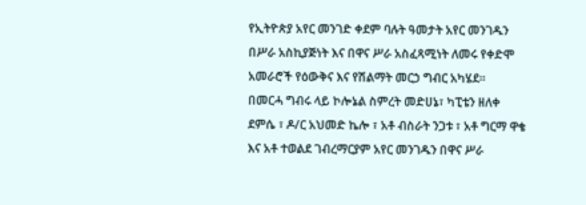የኢትዮጵያ አየር መንገድ ቀደም ባሉት ዓመታት አየር መንገዱን በሥራ አስኪያጅነት እና በዋና ሥራ አስፈጻሚነት ለመሩ የቀድሞ አመራሮች የዕውቅና እና የሽልማት መርኃ ግብር አካሄደ።
በመርሓ ግብሩ ላይ ኮሎኔል ስምረት መድሀኔ፣ ካፒቴን ዘለቀ ደምሴ ፣ ዶ/ር አህመድ ኬሎ ፣ አቶ ብስራት ንጋቱ ፣ አቶ ግርማ ዋቄ እና አቶ ተወልደ ገብረማርያም አየር መንገዱን በዋና ሥራ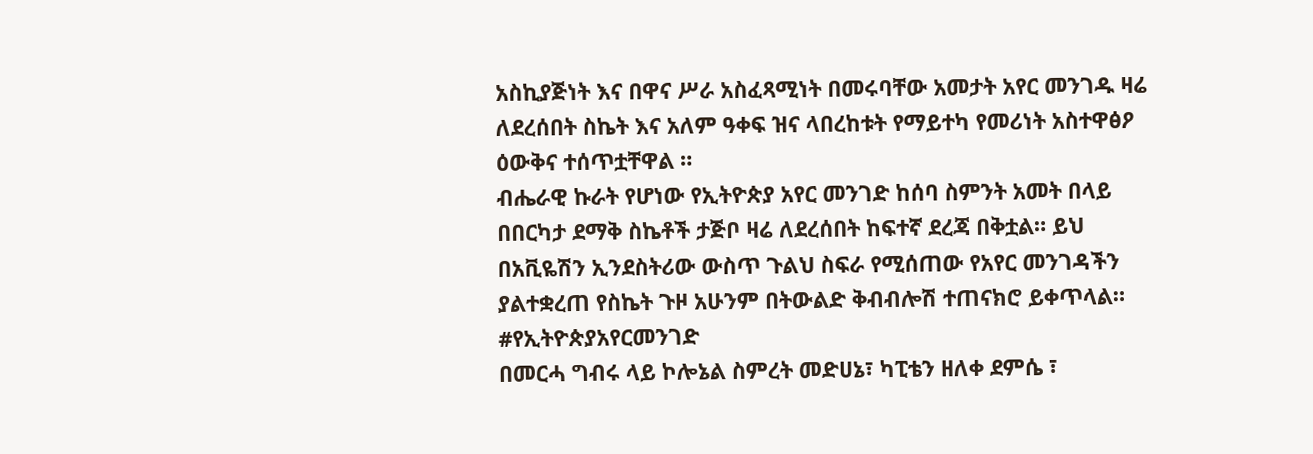አስኪያጅነት እና በዋና ሥራ አስፈጻሚነት በመሩባቸው አመታት አየር መንገዱ ዛሬ ለደረሰበት ስኬት እና አለም ዓቀፍ ዝና ላበረከቱት የማይተካ የመሪነት አስተዋፅዖ ዕውቅና ተሰጥቷቸዋል ።
ብሔራዊ ኩራት የሆነው የኢትዮጵያ አየር መንገድ ከሰባ ስምንት አመት በላይ በበርካታ ደማቅ ስኬቶች ታጅቦ ዛሬ ለደረሰበት ከፍተኛ ደረጃ በቅቷል። ይህ በአቪዬሽን ኢንደስትሪው ውስጥ ጉልህ ስፍራ የሚሰጠው የአየር መንገዳችን ያልተቋረጠ የስኬት ጉዞ አሁንም በትውልድ ቅብብሎሽ ተጠናክሮ ይቀጥላል።
#የኢትዮጵያአየርመንገድ
በመርሓ ግብሩ ላይ ኮሎኔል ስምረት መድሀኔ፣ ካፒቴን ዘለቀ ደምሴ ፣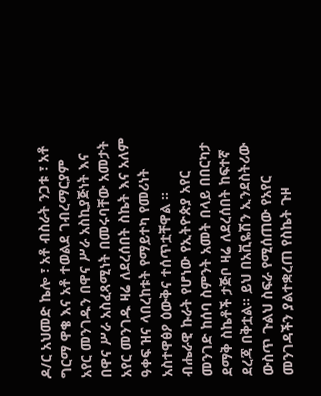ዶ/ር አህመድ ኬሎ ፣ አቶ ብስራት ንጋቱ ፣ አቶ ግርማ ዋቄ እና አቶ ተወልደ ገብረማርያም አየር መንገዱን በዋና ሥራ አስኪያጅነት እና በዋና ሥራ አስፈጻሚነት በመሩባቸው አመታት አየር መንገዱ ዛሬ ለደረሰበት ስኬት እና አለም ዓቀፍ ዝና ላበረከቱት የማይተካ የመሪነት አስተዋፅዖ ዕውቅና ተሰጥቷቸዋል ።
ብሔራዊ ኩራት የሆነው የኢትዮጵያ አየር መንገድ ከሰባ ስምንት አመት በላይ በበርካታ ደማቅ ስኬቶች ታጅቦ ዛሬ ለደረሰበት ከፍተኛ ደረጃ በቅቷል። ይህ በአቪዬሽን ኢንደስትሪው ውስጥ ጉልህ ስፍራ የሚሰጠው የአየር መንገዳችን ያልተቋረጠ የስኬት ጉዞ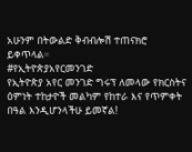አሁንም በትውልድ ቅብብሎሽ ተጠናክሮ ይቀጥላል።
#የኢትዮጵያአየርመንገድ
የኢትዮጵያ አየር መንገድ ግሩፕ ለመላው የክርስትና ዕምነት ተከታዮች መልካም የከተራ እና የጥምቀት በዓል እንዲሆንላችሁ ይመኛል!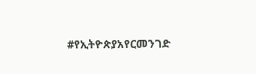#የኢትዮጵያአየርመንገድ